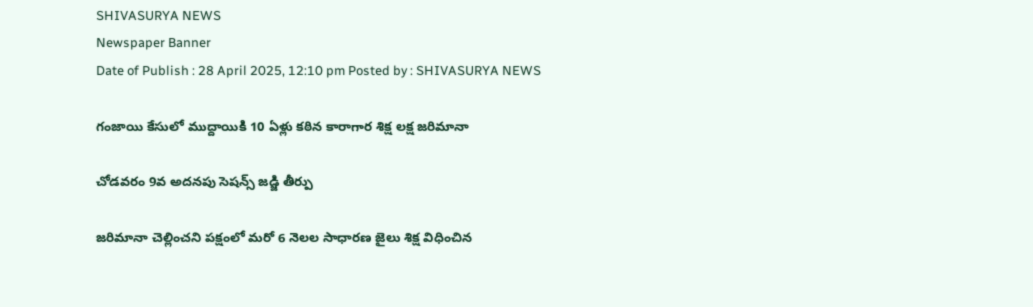SHIVASURYA NEWS
Newspaper Banner
Date of Publish : 28 April 2025, 12:10 pm Posted by : SHIVASURYA NEWS

గంజాయి కేసులో ముద్దాయికి 10 ఏళ్లు కఠిన కారాగార శిక్ష లక్ష జరిమానా

చోడవరం 9వ అదనపు సెషన్స్ జడ్జి తీర్పు

జరిమానా చెల్లించని పక్షంలో మరో 6 నెలల సాధారణ జైలు శిక్ష విధించిన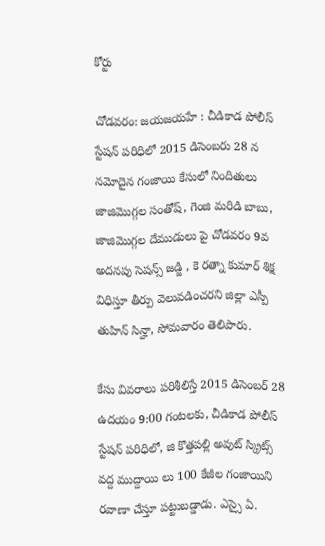కోర్టు

చోడవరం: జయజయహే : చీడికాడ పోలీస్ స్టేషన్ పరిధిలో 2015 డిసెంబరు 28 న నమోదైన గంజాయి కేసులో నిందితులు జాజిమొగ్గల సంతోష్, గెంజి మరిడి బాబు, జాజిమొగ్గల దేముడులు పై చోడవరం 9వ అదనపు సెషన్స్ జడ్జి , కె రత్నా కుమార్ శిక్ష విధిస్తూ తీర్పు వెలువడించరని జిల్లా ఎస్పీ తుహిన్ సిన్హా, సోమవారం తెలిపారు.

కేసు వివరాలు పరిశీలిస్తే 2015 డిసెంబర్ 28 ఉదయం 9:00 గంటలకు, చీడికాడ పోలీస్ స్టేషన్ పరిధిలో, జి కొత్తపల్లి అవుట్ స్క్రిట్స్ వద్ద ముద్దాయి లు 100 కేజీల గంజాయిని రవాణా చేస్తూ పట్టుబడ్డాడు. ఎస్సై ఏ.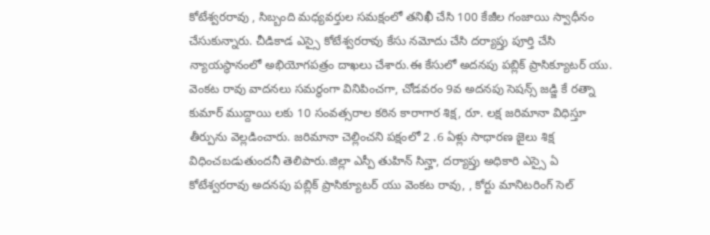కోటేశ్వరరావు , సిబ్బంది మధ్యవర్తుల సమక్షంలో తనిఖీ చేసి 100 కేజీల గంజాయి స్వాధీనం చేసుకున్నారు. చీడికాడ ఎస్సై కోటేశ్వరరావు కేసు నమోదు చేసి దర్యాప్తు పూర్తి చేసి న్యాయస్థానంలో అభియోగపత్రం దాఖలు చేశారు.ఈ కేసులో అదనపు పబ్లిక్ ప్రాసిక్యూటర్ యు. వెంకట రావు వాదనలు సమర్థంగా వినిపించగా, చోడవరం 9వ అదనపు సెషన్స్ జడ్జి కే రత్నా కుమార్ ముద్దాయి లకు 10 సంవత్సరాల కఠిన కారాగార శిక్ష, రూ. లక్ష జరిమానా విధిస్తూ తీర్పును వెల్లడించారు. జరిమానా చెల్లించని పక్షంలో 2 .6 ఏళ్లు సాధారణ జైలు శిక్ష విధించబడుతుందనీ తెలిపారు.జిల్లా ఎస్పీ తుహిన్ సిన్హా, దర్యాప్తు అధికారి ఎస్సై ఏ కోటేశ్వరరావు అదనపు పబ్లిక్ ప్రాసిక్యూటర్ యు వెంకట రావు, , కోర్టు మానిటరింగ్ సెల్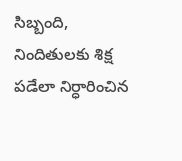సిబ్బంది, నిందితులకు శిక్ష పడేలా నిర్ధారించిన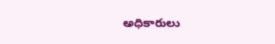అధికారులు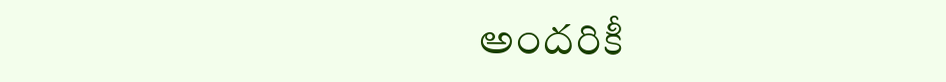అందరికీ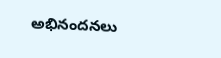అభినందనలు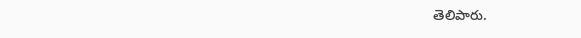తెలిపారు.